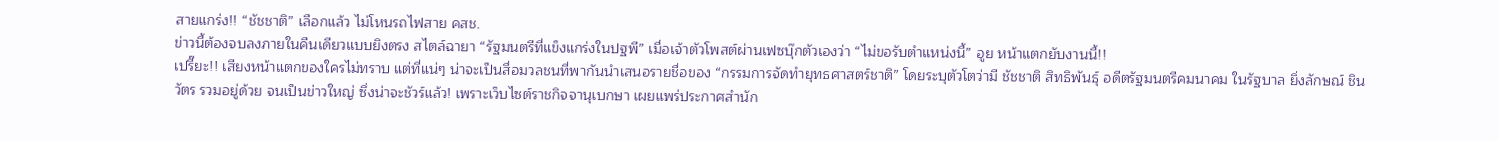สายแกร่ง!! “ชัชชาติ” เลือกแล้ว ไม่โหนรถไฟสาย คสช.
ข่าวนี้ต้องจบลงภายในคืนเดียวแบบยิงตรง สไตล์ฉายา “รัฐมนตรีที่แข็งแกร่งในปฐพี” เมื่อเจ้าตัวโพสต์ผ่านเฟซบุ๊กตัวเองว่า “ไม่ขอรับตำแหน่งนี้” อูย หน้าแตกยับงานนี้!!
เปรี๊ยะ!! เสียงหน้าแตกของใครไม่ทราบ แต่ที่แน่ๆ น่าจะเป็นสื่อมวลชนที่พากันนำเสนอรายชื่อของ “กรรมการจัดทำยุทธศาสตร์ชาติ” โดยระบุตัวโตว่ามี ชัชชาติ สิทธิพันธุ์ อดีตรัฐมนตรีคมนาคม ในรัฐบาล ยิ่งลักษณ์ ชินวัตร รวมอยู่ด้วย จนเป็นข่าวใหญ่ ซึ่งน่าจะชัวร์แล้ว! เพราะเว็บไซต์ราชกิจจานุเบกษา เผยแพร่ประกาศสํานัก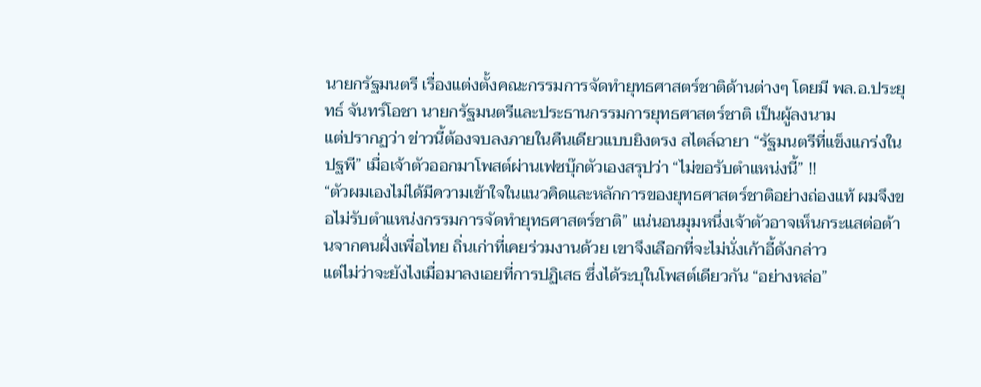นายกรัฐมนตรี เรื่องแต่งตั้งคณะกรรมการจัดทํายุทธศาสตร์ชาติด้านต่างๆ โดยมี พล.อ.ประยุทธ์ จันทร์โอชา นายกรัฐมนตรีและประธานกรรมการยุทธศาสตร์ชาติ เป็นผู้ลงนาม
แต่ปรากฏว่า ข่าวนี้ต้องจบลงภายในคืนเดียวแบบยิงตรง สไตล์ฉายา “รัฐมนตรีที่แข็งแกร่งในปฐพี” เมื่อเจ้าตัวออกมาโพสต์ผ่านเฟซบุ๊กตัวเองสรุปว่า “ไม่ขอรับตำแหน่งนี้” !!
“ตัวผมเองไม่ได้มีความเข้าใจในแนวคิดและหลักการของยุทธศาสตร์ชาติอย่างถ่องแท้ ผมจึงขอไม่รับตำแหน่งกรรมการจัดทำยุทธศาสตร์ชาติ” แน่นอนมุมหนึ่งเจ้าตัวอาจเห็นกระแสต่อต้านจากคนฝั่งเพื่อไทย ถิ่นเก่าที่เคยร่วมงานด้วย เขาจึงเลือกที่จะไม่นั่งเก้าอี้ดังกล่าว
แต่ไม่ว่าจะยังไงเมื่อมาลงเอยที่การปฏิเสธ ซึ่งได้ระบุในโพสต์เดียวกัน “อย่างหล่อ”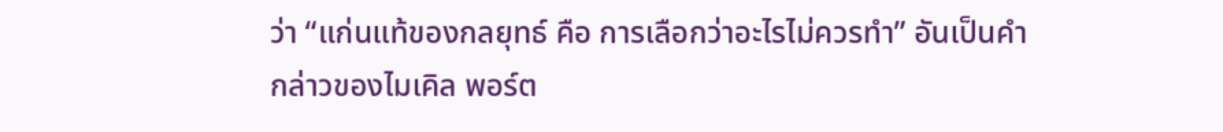ว่า “แก่นแท้ของกลยุทธ์ คือ การเลือกว่าอะไรไม่ควรทำ” อันเป็นคำกล่าวของไมเคิล พอร์ต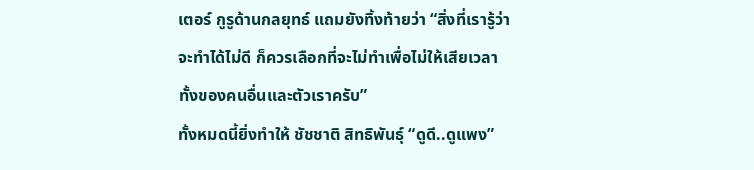เตอร์ กูรูด้านกลยุทธ์ แถมยังทิ้งท้ายว่า “สิ่งที่เรารู้ว่าจะทำได้ไม่ดี ก็ควรเลือกที่จะไม่ทำเพื่อไม่ให้เสียเวลาทั้งของคนอื่นและตัวเราครับ”
ทั้งหมดนี้ยิ่งทำให้ ชัชชาติ สิทธิพันธุ์ “ดูดี..ดูแพง”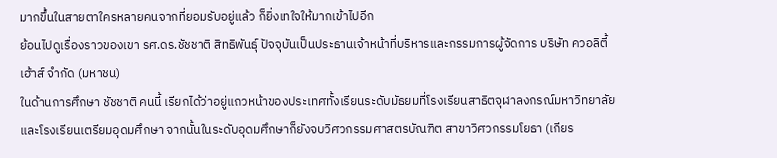มากขึ้นในสายตาใครหลายคนจากที่ยอมรับอยู่แล้ว ก็ยิ่งเทใจให้มากเข้าไปอีก
ย้อนไปดูเรื่องราวของเขา รศ.ดร.ชัชชาติ สิทธิพันธุ์ ปัจจุบันเป็นประธานเจ้าหน้าที่บริหารและกรรมการผู้จัดการ บริษัท ควอลิตี้เฮ้าส์ จำกัด (มหาชน)
ในด้านการศึกษา ชัชชาติ คนนี้ เรียกได้ว่าอยู่แถวหน้าของประเทศทั้งเรียนระดับมัธยมที่โรงเรียนสาธิตจุฬาลงกรณ์มหาวิทยาลัย และโรงเรียนเตรียมอุดมศึกษา จากนั้นในระดับอุดมศึกษาก็ยังจบวิศวกรรมศาสตรบัณฑิต สาขาวิศวกรรมโยธา (เกียร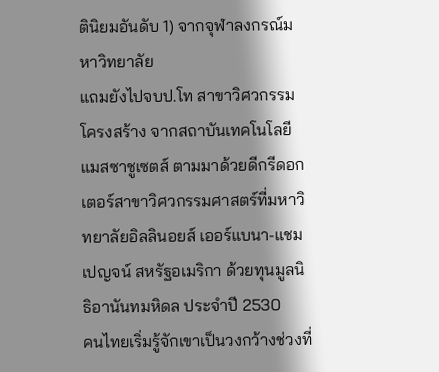ตินิยมอันดับ 1) จากจุฬาลงกรณ์มหาวิทยาลัย
แถมยังไปจบป.โท สาขาวิศวกรรมโครงสร้าง จากสถาบันเทคโนโลยีแมสซาชูเซตส์ ตามมาด้วยดีกรีดอกเตอร์สาขาวิศวกรรมศาสตร์ที่มหาวิทยาลัยอิลลินอยส์ เออร์แบนา-แชมเปญจน์ สหรัฐอเมริกา ด้วยทุนมูลนิธิอานันทมหิดล ประจำปี 2530
คนไทยเริ่มรู้จักเขาเป็นวงกว้างช่วงที่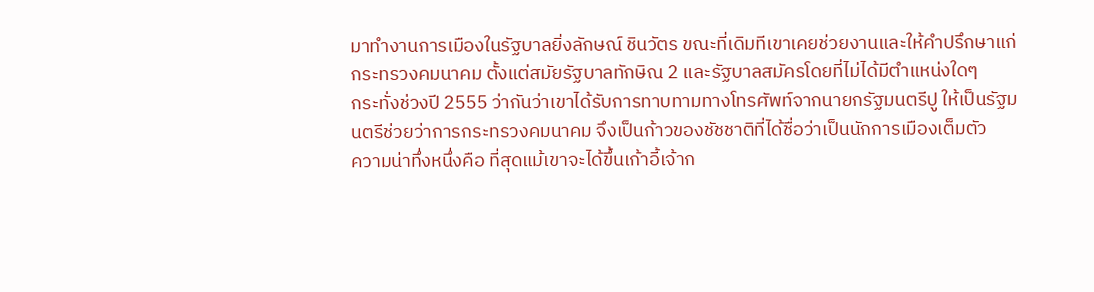มาทำงานการเมืองในรัฐบาลยิ่งลักษณ์ ชินวัตร ขณะที่เดิมทีเขาเคยช่วยงานและให้คำปรึกษาแก่กระทรวงคมนาคม ตั้งแต่สมัยรัฐบาลทักษิณ 2 และรัฐบาลสมัครโดยที่ไม่ได้มีตำแหน่งใดๆ
กระทั่งช่วงปี 2555 ว่ากันว่าเขาได้รับการทาบทามทางโทรศัพท์จากนายกรัฐมนตรีปู ให้เป็นรัฐมนตรีช่วยว่าการกระทรวงคมนาคม จึงเป็นก้าวของชัชชาติที่ได้ชื่อว่าเป็นนักการเมืองเต็มตัว
ความน่าทึ่งหนึ่งคือ ที่สุดแม้เขาจะได้ขึ้นเก้าอี้เจ้าก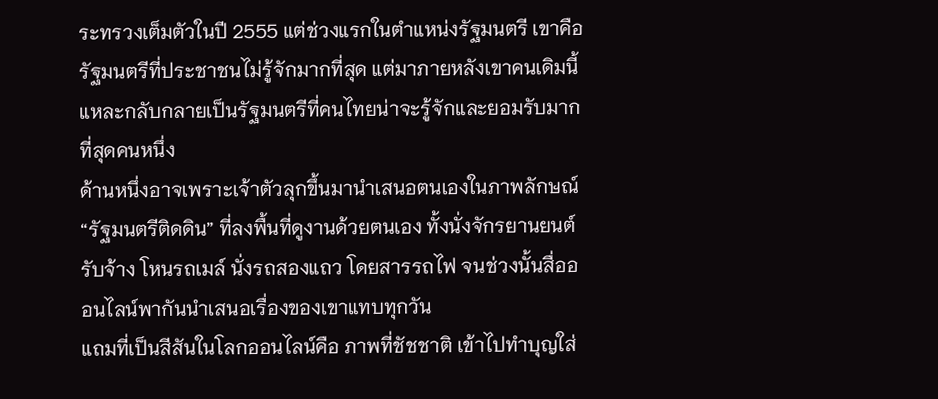ระทรวงเต็มตัวในปี 2555 แต่ช่วงแรกในตำแหน่งรัฐมนตรี เขาคือรัฐมนตรีที่ประชาชนไม่รู้จักมากที่สุด แต่มาภายหลังเขาคนเดิมนี้แหละกลับกลายเป็นรัฐมนตรีที่คนไทยน่าจะรู้จักและยอมรับมากที่สุดคนหนึ่ง
ด้านหนึ่งอาจเพราะเจ้าตัวลุกขึ้นมานำเสนอตนเองในภาพลักษณ์ “รัฐมนตรีติดดิน” ที่ลงพื้นที่ดูงานด้วยตนเอง ทั้งนั่งจักรยานยนต์รับจ้าง โหนรถเมล์ นั่งรถสองแถว โดยสารรถไฟ จนช่วงนั้นสื่อออนไลน์พากันนำเสนอเรื่องของเขาแทบทุกวัน
แถมที่เป็นสีสันในโลกออนไลน์คือ ภาพที่ชัชชาติ เข้าไปทำบุญใส่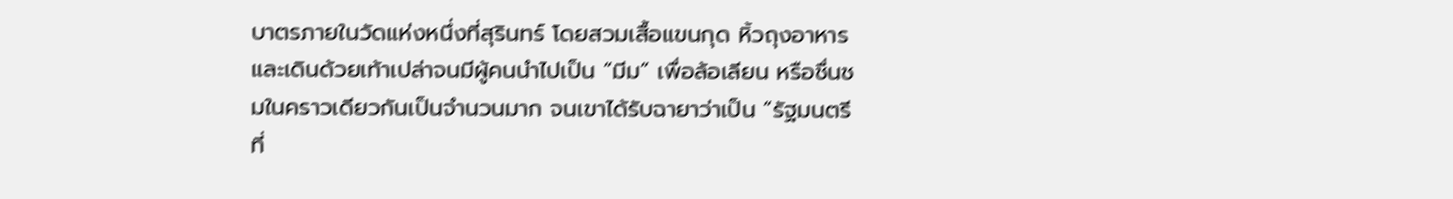บาตรภายในวัดแห่งหนึ่งที่สุรินทร์ โดยสวมเสื้อแขนกุด หิ้วถุงอาหาร และเดินด้วยเท้าเปล่าจนมีผู้คนนำไปเป็น “มีม” เพื่อล้อเลียน หรือชื่นชมในคราวเดียวกันเป็นจำนวนมาก จนเขาได้รับฉายาว่าเป็น “รัฐมนตรีที่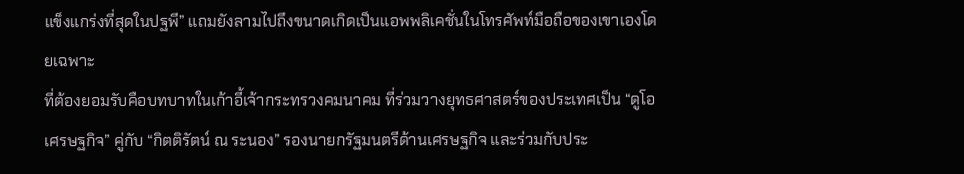แข็งแกร่งที่สุดในปฐพี” แถมยังลามไปถึงขนาดเกิดเป็นแอพพลิเคชั่นในโทรศัพท์มือถือของเขาเองโดยเฉพาะ
ที่ต้องยอมรับคือบทบาทในเก้าอี้เจ้ากระทรวงคมนาคม ที่ร่วมวางยุทธศาสตร์ของประเทศเป็น “ดูโอเศรษฐกิจ” คู่กับ “กิตติรัตน์ ณ ระนอง” รองนายกรัฐมนตรีด้านเศรษฐกิจ และร่วมกับประ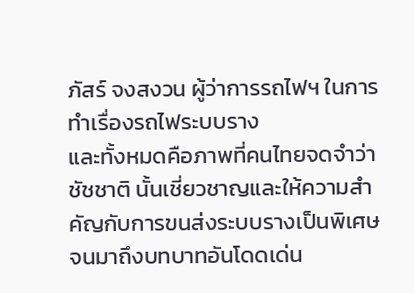ภัสร์ จงสงวน ผู้ว่าการรถไฟฯ ในการทำเรื่องรถไฟระบบราง
และทั้งหมดคือภาพที่คนไทยจดจำว่า ชัชชาติ นั้นเชี่ยวชาญและให้ความสำคัญกับการขนส่งระบบรางเป็นพิเศษ
จนมาถึงบทบาทอันโดดเด่น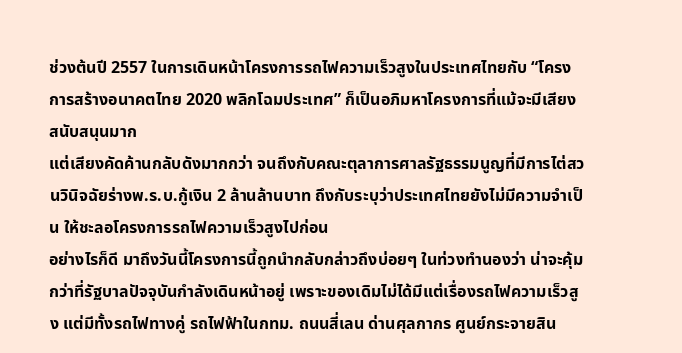ช่วงต้นปี 2557 ในการเดินหน้าโครงการรถไฟความเร็วสูงในประเทศไทยกับ “โครงการสร้างอนาคตไทย 2020 พลิกโฉมประเทศ” ก็เป็นอภิมหาโครงการที่แม้จะมีเสียงสนับสนุนมาก
แต่เสียงคัดค้านกลับดังมากกว่า จนถึงกับคณะตุลาการศาลรัฐธรรมนูญที่มีการไต่สวนวินิจฉัยร่างพ.ร.บ.กู้เงิน 2 ล้านล้านบาท ถึงกับระบุว่าประเทศไทยยังไม่มีความจำเป็น ให้ชะลอโครงการรถไฟความเร็วสูงไปก่อน
อย่างไรก็ดี มาถึงวันนี้โครงการนี้ถูกนำกลับกล่าวถึงบ่อยๆ ในท่วงทำนองว่า น่าจะคุ้มกว่าที่รัฐบาลปัจจุบันกำลังเดินหน้าอยู่ เพราะของเดิมไม่ได้มีแต่เรื่องรถไฟความเร็วสูง แต่มีทั้งรถไฟทางคู่ รถไฟฟ้าในกทม. ถนนสี่เลน ด่านศุลกากร ศูนย์กระจายสิน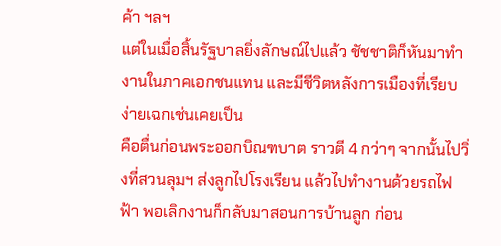ค้า ฯลฯ
แต่ในเมื่อสิ้นรัฐบาลยิ่งลักษณ์ไปแล้ว ชัชชาติก็หันมาทำงานในภาคเอกชนแทน และมีชีวิตหลังการเมืองที่เรียบง่ายเฉกเช่นเคยเป็น
คือตื่นก่อนพระออกบิณฑบาต ราวตี 4 กว่าๆ จากนั้นไปวิ่งที่สวนลุมฯ ส่งลูกไปโรงเรียน แล้วไปทำงานด้วยรถไฟฟ้า พอเลิกงานก็กลับมาสอนการบ้านลูก ก่อน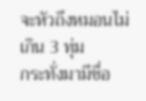จะหัวถึงหมอนไม่เกิน 3 ทุ่ม
กระทั่งมามีชื่อ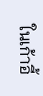ในเก้าอี้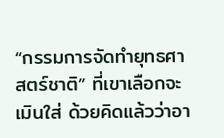“กรรมการจัดทำยุทธศาสตร์ชาติ” ที่เขาเลือกจะเมินใส่ ด้วยคิดแล้วว่าอา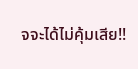จจะได้ไม่คุ้มเสีย!!